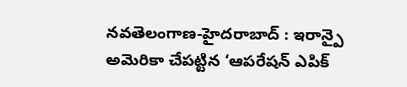నవతెలంగాణ-హైదరాబాద్ : ఇరాన్పై అమెరికా చేపట్టిన ‘ఆపరేషన్ ఎపిక్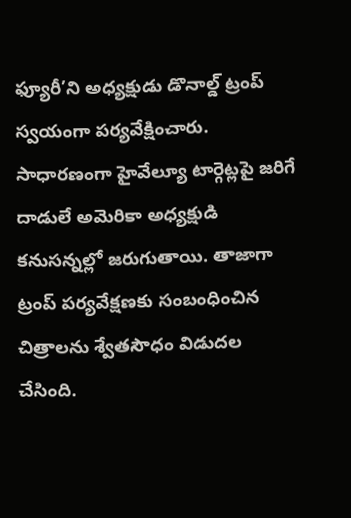ఫ్యూరీ’ని అధ్యక్షుడు డొనాల్డ్ ట్రంప్ స్వయంగా పర్యవేక్షించారు. సాధారణంగా హైవేల్యూ టార్గెట్లపై జరిగే దాడులే అమెరికా అధ్యక్షుడి కనుసన్నల్లో జరుగుతాయి. తాజాగా ట్రంప్ పర్యవేక్షణకు సంబంధించిన చిత్రాలను శ్వేతసౌధం విడుదల చేసింది.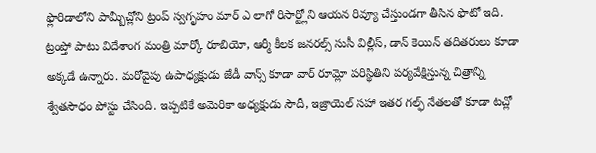ఫ్లొరిడాలోని పామ్బీచ్లోని ట్రంప్ స్వగృహం మార్ ఎ లాగో రిసార్ట్లోని ఆయన రివ్యూ చేస్తుండగా తీసిన ఫొటో ఇది.
ట్రంప్తో పాటు విదేశాంగ మంత్రి మార్కో రూబియో, ఆర్మీ కీలక జనరల్స్ సుసీ విల్లీస్, డాన్ కెయిన్ తదితరులు కూడా అక్కడే ఉన్నారు. మరోవైపు ఉపాధ్యక్షుడు జేడీ వాన్స్ కూడా వార్ రూమ్లో పరిస్థితిని పర్యవేక్షిస్తున్న చిత్రాన్ని శ్వేతసౌధం పోస్టు చేసింది. ఇప్పటికే అమెరికా అధ్యక్షుడు సౌదీ, ఇజ్రాయెల్ సహా ఇతర గల్ఫ్ నేతలతో కూడా టచ్లో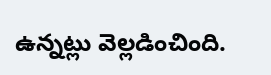ఉన్నట్లు వెల్లడించింది.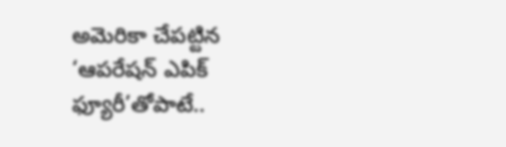అమెరికా చేపట్టిన ‘ఆపరేషన్ ఎపిక్ ఫ్యూరీ’తోపాటే..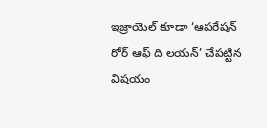ఇజ్రాయెల్ కూడా ‘ఆపరేషన్ రోర్ ఆఫ్ ది లయన్’ చేపట్టిన విషయం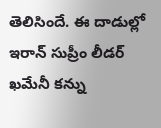తెలిసిందే. ఈ దాడుల్లో ఇరాన్ సుప్రీం లీడర్ ఖమేనీ కన్ను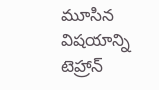మూసిన విషయాన్ని టెహ్రాన్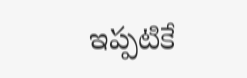ఇప్పటికే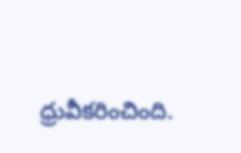ధ్రువీకరించింది.